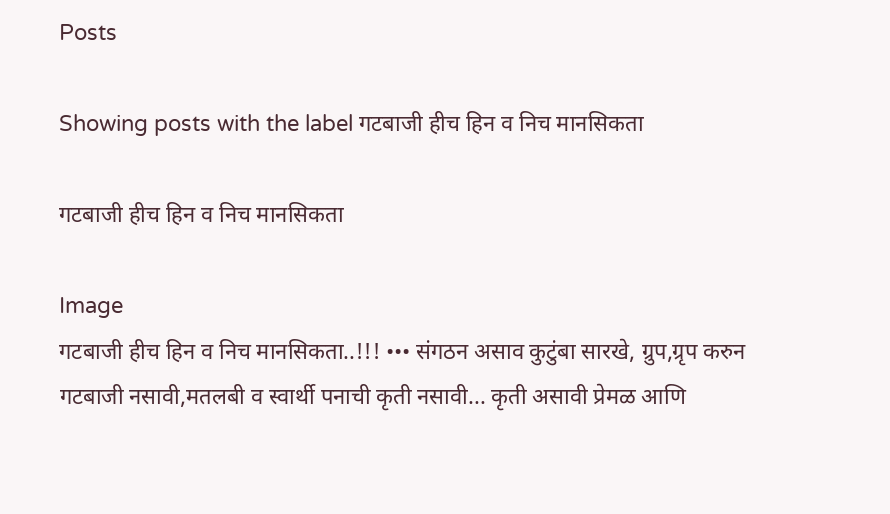Posts

Showing posts with the label गटबाजी हीच हिन व निच मानसिकता

गटबाजी हीच हिन व निच मानसिकता

Image
गटबाजी हीच हिन व निच मानसिकता..!!! ••• संगठन असाव कुटुंबा सारखे, ग्रुप,ग्रृप करुन गटबाजी नसावी,मतलबी व स्वार्थी पनाची कृती नसावी... कृती असावी प्रेमळ आणि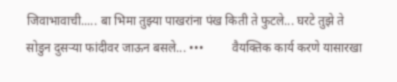जिवाभावाची..... बा भिमा तुझ्या पाखरांना पंख किती ते फुटले... घरटे तुझे ते सोडुन दुसर्‍या फांदीवर जाऊन बसले... •••         वैयक्तिक कार्य करणे यासारखा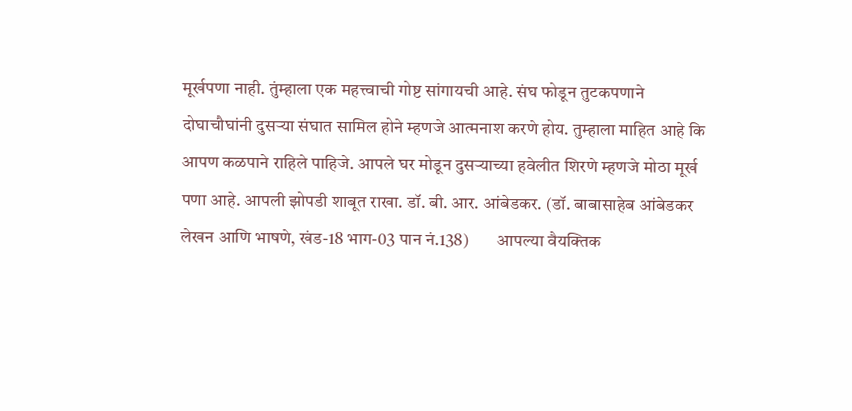मूर्खपणा नाही. तुंम्हाला एक महत्त्वाची गोष्ट सांगायची आहे. संघ फोडून तुटकपणाने दोघाचौघांनी दुसऱ्या संघात सामिल होने म्हणजे आत्मनाश करणे होय. तुम्हाला माहित आहे कि आपण कळपाने राहिले पाहिजे. आपले घर मोडून दुसऱ्याच्या हवेलीत शिरणे म्हणजे मोठा मूर्ख पणा आहे. आपली झोपडी शाबूत राखा. डॉ. बी. आर. आंबेडकर. (डॉ. बाबासाहेब आंबेडकर लेखन आणि भाषणे, खंड-18 भाग-03 पान नं.138)        आपल्या वैयक्तिक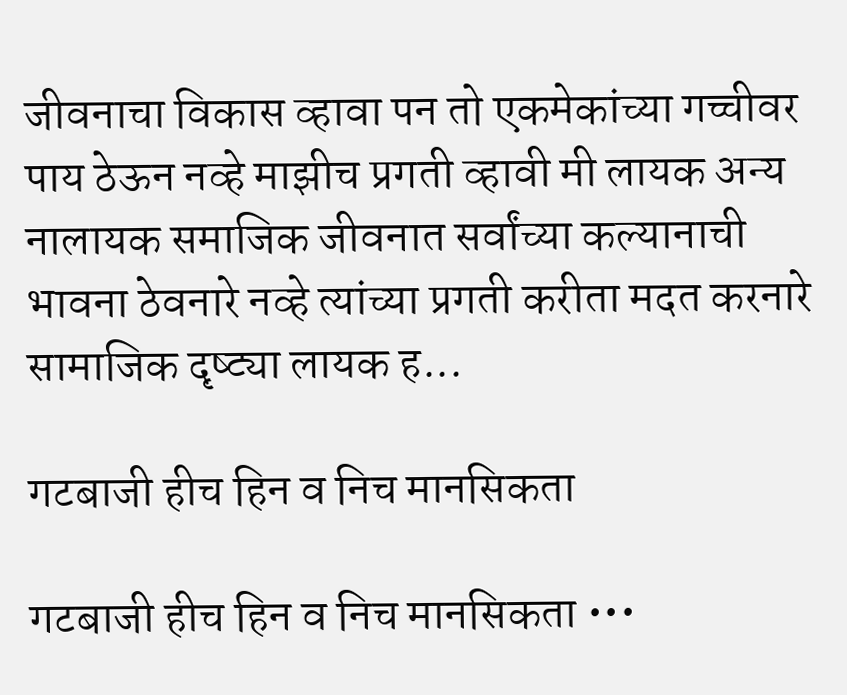जीवनाचा विकास व्हावा पन तो एकमेकांच्या गच्चीवर पाय ठेऊन नव्हे माझीच प्रगती व्हावी मी लायक अन्य नालायक समाजिक जीवनात सर्वांच्या कल्यानाची भावना ठेवनारे नव्हे त्यांच्या प्रगती करीता मदत करनारे सामाजिक दृष्ट्या लायक ह...

गटबाजी हीच हिन व निच मानसिकता

गटबाजी हीच हिन व निच मानसिकता •••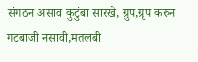संगठन असाव कुटुंबा सारखे, ग्रुप,ग्रृप करुन गटबाजी नसावी,मतलबी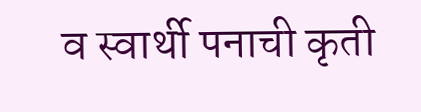व स्वार्थी पनाची कृती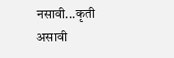नसावी...कृती असावी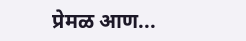प्रेमळ आण...